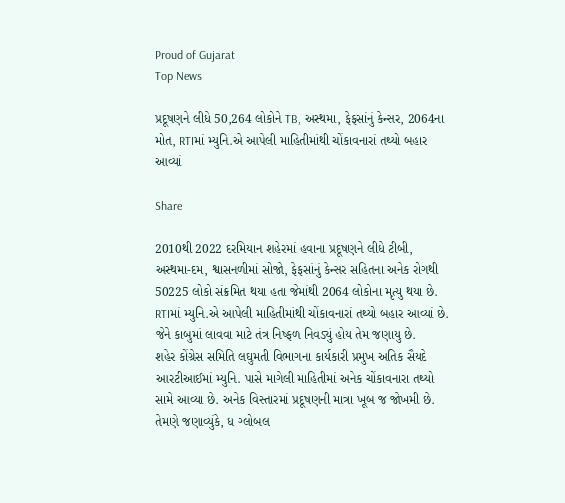Proud of Gujarat
Top News

પ્રદૂષણને લીધે 50,264 લોકોને TB, અસ્થમા, ફેફસાંનું કેન્સર, 2064ના મોત, RTIમાં મ્યુનિ.એ આપેલી માહિતીમાંથી ચોંકાવનારાં તથ્યો બહાર આવ્યાં

Share

2010થી 2022 દરમિયાન શહેરમાં હવાના પ્રદૂષણને લીધે ટીબી, અસ્થમા-દમ, શ્વાસનળીમાં સોજો, ફેફસાંનું કેન્સર સહિતના અનેક રોગથી 50225 લોકો સંક્રમિત થયા હતા જેમાંથી 2064 લોકોના મૃત્યુ થયા છે. RTIમાં મ્યુનિ.એ આપેલી માહિતીમાંથી ચોંકાવનારાં તથ્યો બહાર આવ્યાં છે. જેને કાબુમાં લાવવા માટે તંત્ર નિષ્ફળ નિવડ્યું હોય તેમ જણાયુ છે.
શહેર કોંગ્રેસ સમિતિ લઘુમતી વિભાગના કાર્યકારી પ્રમુખ અતિક સૈયદે આરટીઆઈમાં મ્યુનિ. પાસે માગેલી માહિતીમાં અનેક ચોંકાવનારા તથ્યો સામે આવ્યા છે. અનેક વિસ્તારમાં પ્રદૂષણની માત્રા ખૂબ જ જોખમી છે. તેમણે જણાવ્યુંકે, ધ ગ્લોબલ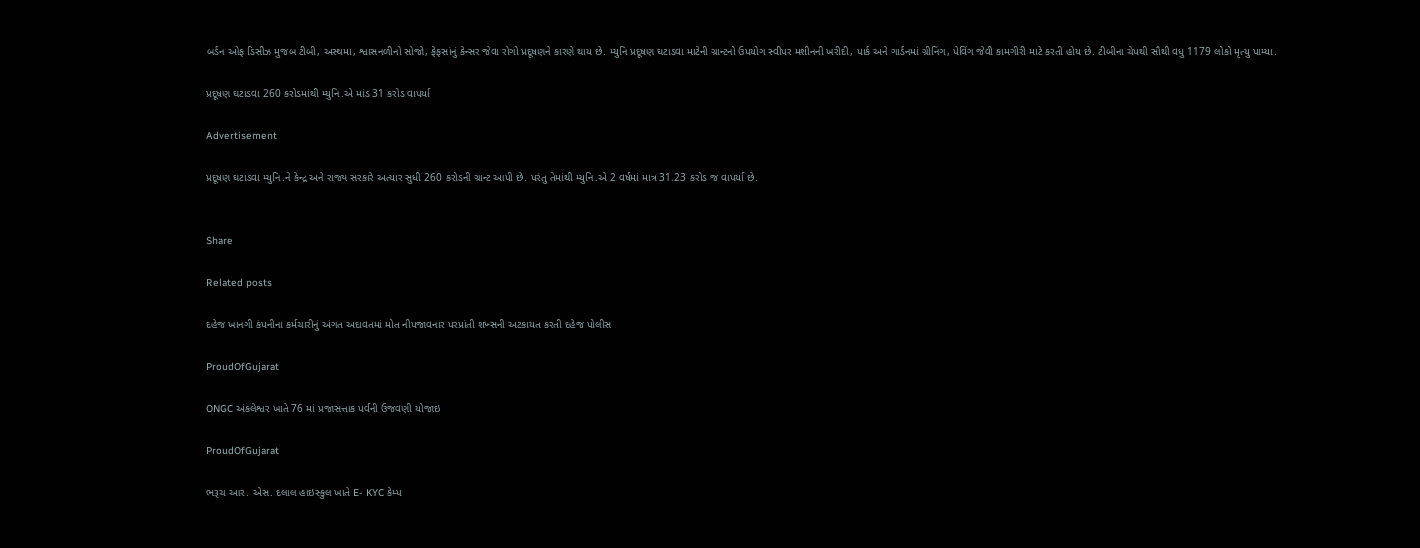બર્ડન ઓફ ડિસીઝ મુજબ ટીબી, અસ્થમા, શ્વાસનળીનો સોજો, ફેફસાંનું કેન્સર જેવા રોગો પ્રદૂષણને કારણે થાય છે. મ્યુનિ પ્રદૂષણ ઘટાડવા માટેની ગ્રાન્ટનો ઉપયોગ સ્વીપર મશીનની ખરીદી, પાર્ક અને ગાર્ડનમાં ગ્રીનિંગ, પેવિંગ જેવી કામગીરી માટે કરતી હોય છે. ટીબીના ચેપથી સૌથી વધુ 1179 લોકો મૃત્યુ પામ્યા.

પ્રદૂષણ ઘટાડવા 260 કરોડમાંથી મ્યુનિ.એ માંડ 31 કરોડ વાપર્યા

Advertisement

પ્રદૂષણ ઘટાડવા મ્યુનિ.ને કેન્દ્ર અને રાજ્ય સરકારે અત્યાર સુધી 260 કરોડની ગ્રાન્ટ આપી છે. પરંતુ તેમાંથી મ્યુનિ.એ 2 વર્ષમાં માત્ર 31.23 કરોડ જ વાપર્યા છે.


Share

Related posts

દહેજ ખાનગી કંપનીના કર્મચારીનું અંગત અદાવતમાં મોત નીપજાવનાર પરપ્રાંતી શખ્સની અટકાયત કરતી દહેજ પોલીસ

ProudOfGujarat

ONGC અંકલેશ્વર ખાતે 76 માં પ્રજાસત્તાક પર્વની ઉજવણી યોજાઇ

ProudOfGujarat

ભરૂચ આર. એસ. દલાલ હાઇસ્કુલ ખાતે E- KYC કેમ્પ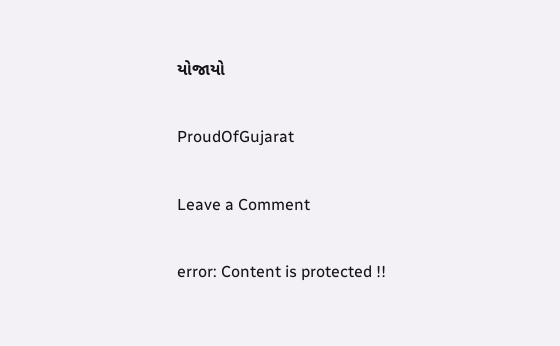યોજાયો

ProudOfGujarat

Leave a Comment

error: Content is protected !!